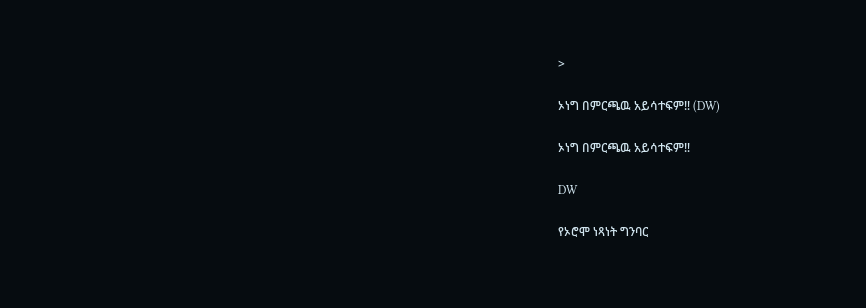>

ኦነግ በምርጫዉ አይሳተፍም‼ (DW)

ኦነግ በምርጫዉ አይሳተፍም‼

DW

የኦሮሞ ነጻነት ግንባር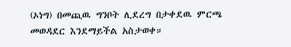(ኦነግ) በመጪዉ ግንቦት ሊደረግ በታቀደዉ ምርጫ መወዳደር እንደማይችል አስታወቀ።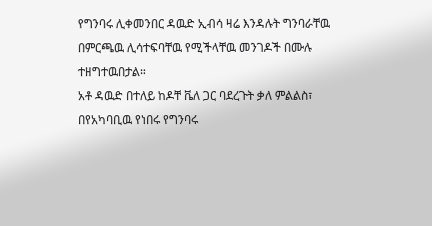የግንባሩ ሊቀመንበር ዳዉድ ኢብሳ ዛሬ እንዳሉት ግንባራቸዉ በምርጫዉ ሊሳተፍባቸዉ የሚችላቸዉ መንገዶች በሙሉ ተዘግተዉበታል።
አቶ ዳዉድ በተለይ ከዶቸ ቬለ ጋር ባደረጉት ቃለ ምልልስ፣ በየአካባቢዉ የነበሩ የግንባሩ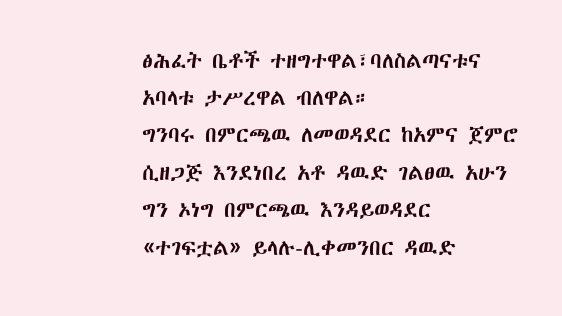ፅሕፈት ቤቶች ተዘግተዋል፣ባለስልጣናቱና አባላቱ ታሥረዋል ብለዋል።
ግንባሩ በምርጫዉ ለመወዳደር ከአምና ጀምሮ ሲዘጋጅ እንደነበረ አቶ ዳዉድ ገልፀዉ አሁን ግን ኦነግ በምርጫዉ እንዳይወዳደር «ተገፍቷል» ይላሉ-ሊቀመንበር ዳዉድ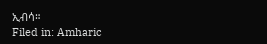ኢብሳ።
Filed in: Amharic